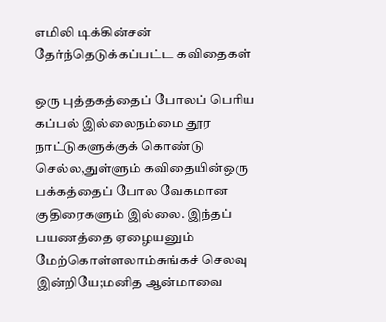எமிலி டிக்கின்சன் தேர்ந்தெடுக்கப்பட்ட கவிதைகள்

ஒரு புத்தகத்தைப் போலப் பெரிய கப்பல் இல்லைநம்மை தூர நாட்டுகளுக்குக் கொண்டு செல்ல,துள்ளும் கவிதையின்ஒரு பக்கத்தைப் போல வேகமான குதிரைகளும் இல்லை. இந்தப் பயணத்தை ஏழையனும் மேற்கொள்ளலாம்சுங்கச் செலவு இன்றியே;மனித ஆன்மாவை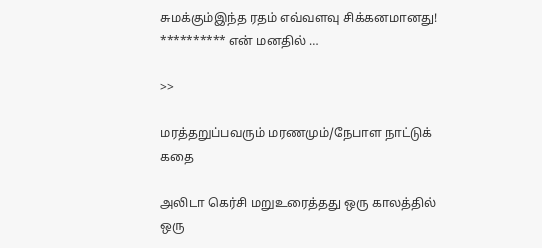சுமக்கும்இந்த ரதம் எவ்வளவு சிக்கனமானது! ********** என் மனதில் …

>>

மரத்தறுப்பவரும் மரணமும்/நேபாள நாட்டுக் கதை

அலிடா கெர்சி மறுஉரைத்தது ஒரு காலத்தில் ஒரு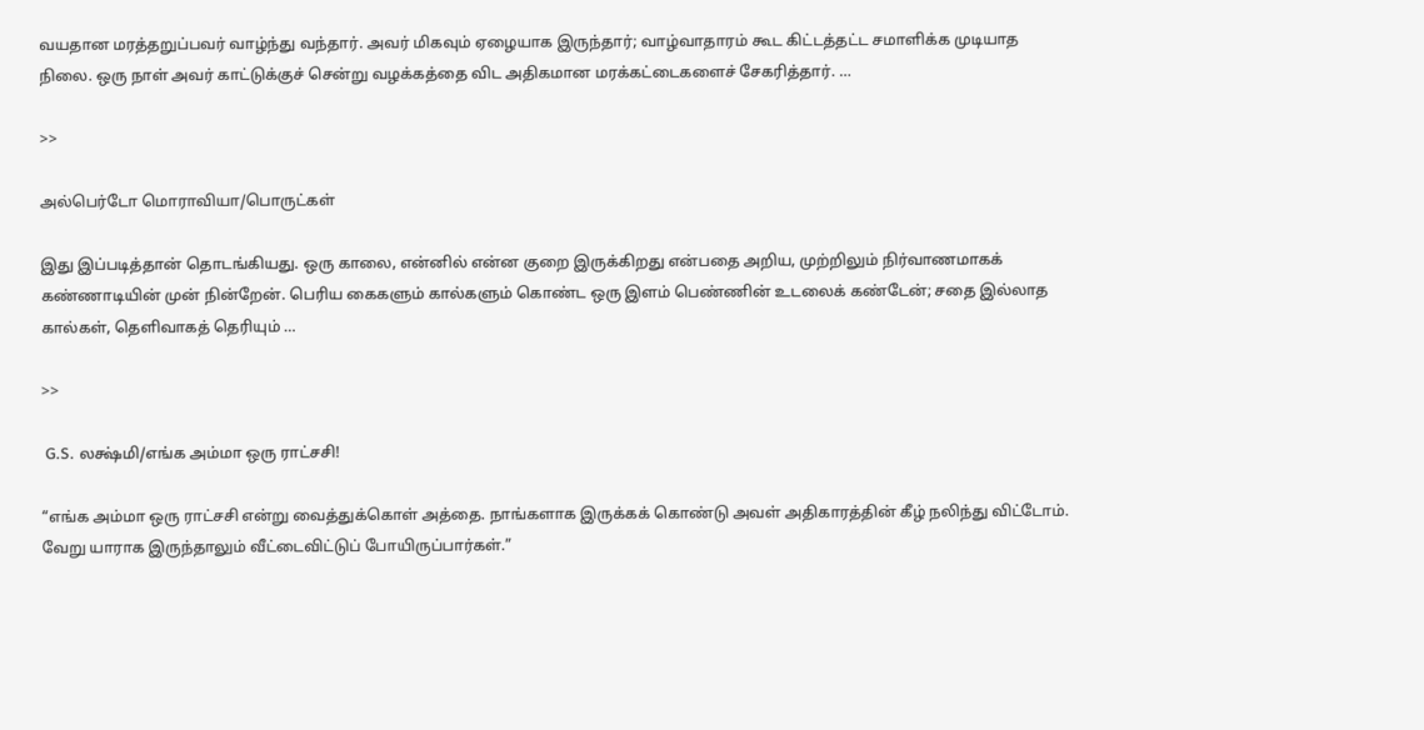வயதான மரத்தறுப்பவர் வாழ்ந்து வந்தார். அவர் மிகவும் ஏழையாக இருந்தார்; வாழ்வாதாரம் கூட கிட்டத்தட்ட சமாளிக்க முடியாத நிலை. ஒரு நாள் அவர் காட்டுக்குச் சென்று வழக்கத்தை விட அதிகமான மரக்கட்டைகளைச் சேகரித்தார். …

>>

அல்பெர்டோ மொராவியா/பொருட்கள்

இது இப்படித்தான் தொடங்கியது. ஒரு காலை, என்னில் என்ன குறை இருக்கிறது என்பதை அறிய, முற்றிலும் நிர்வாணமாகக் கண்ணாடியின் முன் நின்றேன். பெரிய கைகளும் கால்களும் கொண்ட ஒரு இளம் பெண்ணின் உடலைக் கண்டேன்; சதை இல்லாத கால்கள், தெளிவாகத் தெரியும் …

>>

 G.S. லக்ஷ்மி/எங்க அம்மா ஒரு ராட்சசி!

“எங்க அம்மா ஒரு ராட்சசி என்று வைத்துக்கொள் அத்தை. நாங்களாக இருக்கக் கொண்டு அவள் அதிகாரத்தின் கீழ் நலிந்து விட்டோம். வேறு யாராக இருந்தாலும் வீட்டைவிட்டுப் போயிருப்பார்கள்.”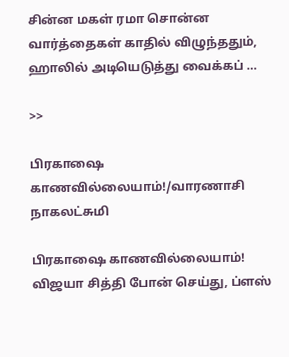சின்ன மகள் ரமா சொன்ன வார்த்தைகள் காதில் விழுந்ததும், ஹாலில் அடியெடுத்து வைக்கப் …

>>

பிரகாஷை காணவில்லையாம்!/வாரணாசி நாகலட்சுமி

பிரகாஷை காணவில்லையாம்! விஜயா சித்தி போன் செய்து, ப்ளஸ்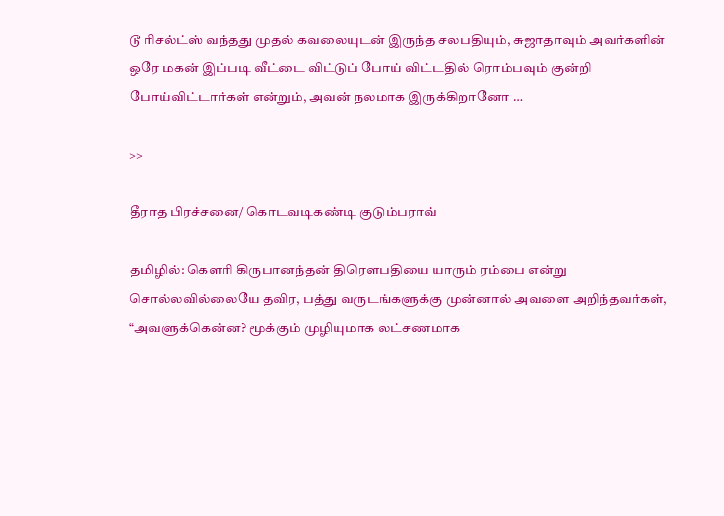டூ ரிசல்ட்ஸ் வந்தது முதல் கவலையுடன் இருந்த சலபதியும், சுஜாதாவும் அவர்களின் ஒரே மகன் இப்படி வீட்டை விட்டுப் போய் விட்டதில் ரொம்பவும் குன்றி போய்விட்டார்கள் என்றும், அவன் நலமாக இருக்கிறானோ …

>>

தீராத பிரச்சனை/ கொடவடிகண்டி குடும்பராவ்

தமிழில்: கௌரி கிருபானந்தன் திரௌபதியை யாரும் ரம்பை என்று சொல்லவில்லையே தவிர, பத்து வருடங்களுக்கு முன்னால் அவளை அறிந்தவர்கள், “அவளுக்கென்ன? மூக்கும் முழியுமாக லட்சணமாக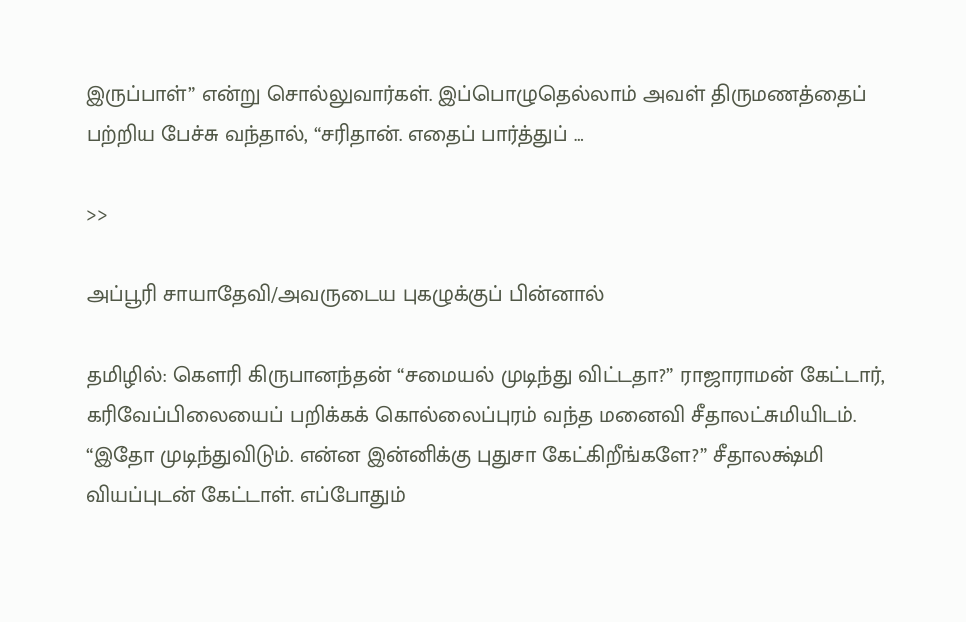இருப்பாள்” என்று சொல்லுவார்கள். இப்பொழுதெல்லாம் அவள் திருமணத்தைப் பற்றிய பேச்சு வந்தால், “சரிதான். எதைப் பார்த்துப் …

>>

அப்பூரி சாயாதேவி/அவருடைய புகழுக்குப்‌ பின்னால்‌

தமிழில்: கௌரி கிருபானந்தன் “சமையல்‌ முடிந்து விட்டதா?” ராஜாராமன்‌ கேட்டார்‌, கரிவேப்பிலையைப்‌ பறிக்கக் கொல்லைப்புரம்‌ வந்த மனைவி சீதாலட்சுமியிடம். “இதோ முடிந்துவிடும்‌. என்ன இன்னிக்கு புதுசா கேட்கிறீங்களே?” சீதாலக்ஷ்மி வியப்புடன்‌ கேட்டாள்‌. எப்போதும்‌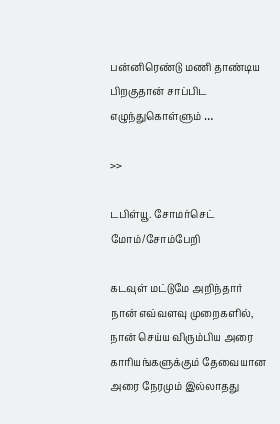பன்னிரெண்டு மணி தாண்டிய பிறகுதான்‌ சாப்பிட எழுந்துகொள்ளும்‌ …

>>

டபிள்யூ. சோமர்செட் மோம்/சோம்பேறி

கடவுள் மட்டுமே அறிந்தார் நான் எவ்வளவு முறைகளில், நான் செய்ய விரும்பிய அரை காரியங்களுக்கும் தேவையான அரை நேரமும் இல்லாதது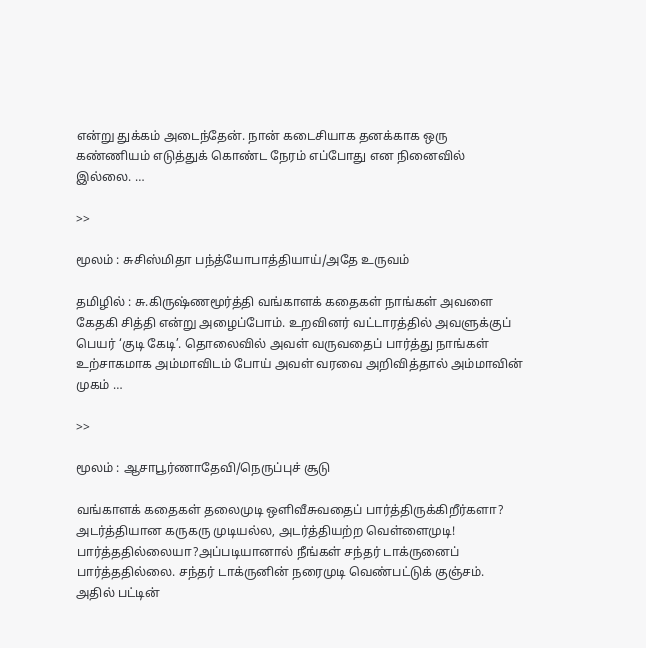என்று துக்கம் அடைந்தேன். நான் கடைசியாக தனக்காக ஒரு கண்ணியம் எடுத்துக் கொண்ட நேரம் எப்போது என நினைவில் இல்லை. …

>>

மூலம் : சுசிஸ்மிதா பந்த்யோபாத்தியாய்/அதே உருவம்

தமிழில் : சு.கிருஷ்ணமூர்த்தி வங்காளக் கதைகள் நாங்கள் அவளை கேதகி சித்தி என்று அழைப்போம். உறவினர் வட்டாரத்தில் அவளுக்குப் பெயர் ‘குடி கேடி’. தொலைவில் அவள் வருவதைப் பார்த்து நாங்கள் உற்சாகமாக அம்மாவிடம் போய் அவள் வரவை அறிவித்தால் அம்மாவின் முகம் …

>>

மூலம் : ஆசாபூர்ணாதேவி/நெருப்புச் சூடு

வங்காளக் கதைகள் தலைமுடி ஒளிவீசுவதைப் பார்த்திருக்கிறீர்களா? அடர்த்தியான கருகரு முடியல்ல, அடர்த்தியற்ற வெள்ளைமுடி! பார்த்ததில்லையா?அப்படியானால் நீங்கள் சந்தர் டாக்ருனைப் பார்த்ததில்லை. சந்தர் டாக்ருனின் நரைமுடி வெண்பட்டுக் குஞ்சம். அதில் பட்டின்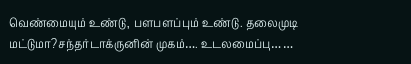வெண்மையும் உண்டு, பளபளப்பும் உண்டு. தலைமுடி மட்டுமா?சந்தர்டாக்ருனின் முகம்…. உடலமைப்பு… …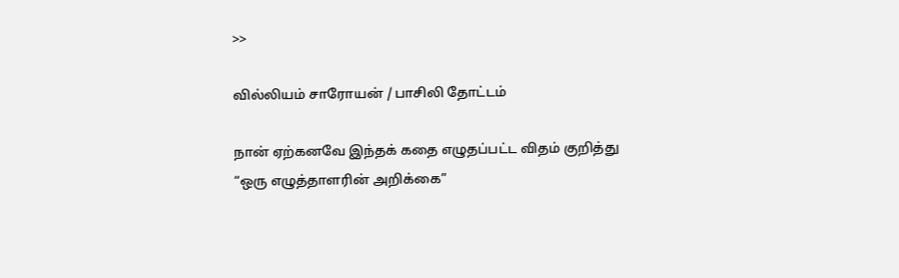>>

வில்லியம் சாரோயன் / பாசிலி தோட்டம்

நான் ஏற்கனவே இந்தக் கதை எழுதப்பட்ட விதம் குறித்து “ஒரு எழுத்தாளரின் அறிக்கை”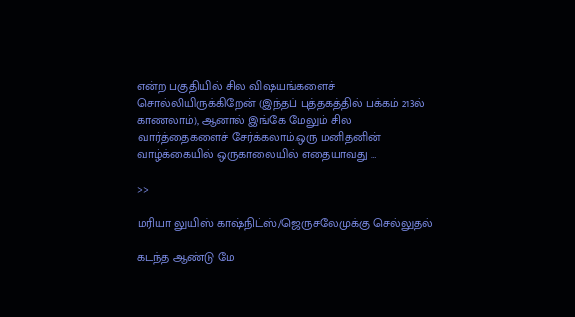என்ற பகுதியில் சில விஷயங்களைச் சொல்லியிருக்கிறேன் (இந்தப் புத்தகத்தில் பக்கம் 213ல் காணலாம்), ஆனால் இங்கே மேலும் சில வார்த்தைகளைச் சேர்க்கலாம்.ஒரு மனிதனின் வாழ்க்கையில் ஒருகாலையில் எதையாவது …

>>

மரியா லுயிஸ் காஷ்நிட்ஸ்/ஜெருசலேமுக்கு செல்லுதல்

கடந்த ஆண்டு மே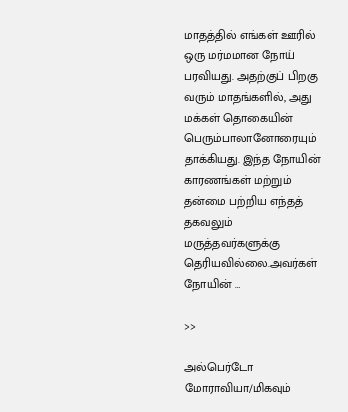மாதத்தில் எங்கள் ஊரில் ஒரு மர்மமான நோய் பரவியது. அதற்குப் பிறகு வரும் மாதங்களில், அது மக்கள் தொகையின் பெரும்பாலானோரையும் தாக்கியது. இந்த நோயின் காரணங்கள் மற்றும் தன்மை பற்றிய எந்தத் தகவலும் மருத்தவர்களுக்கு தெரியவில்லை.அவர்கள் நோயின் …

>>

அல்பெர்டோ மோராவியா/மிகவும்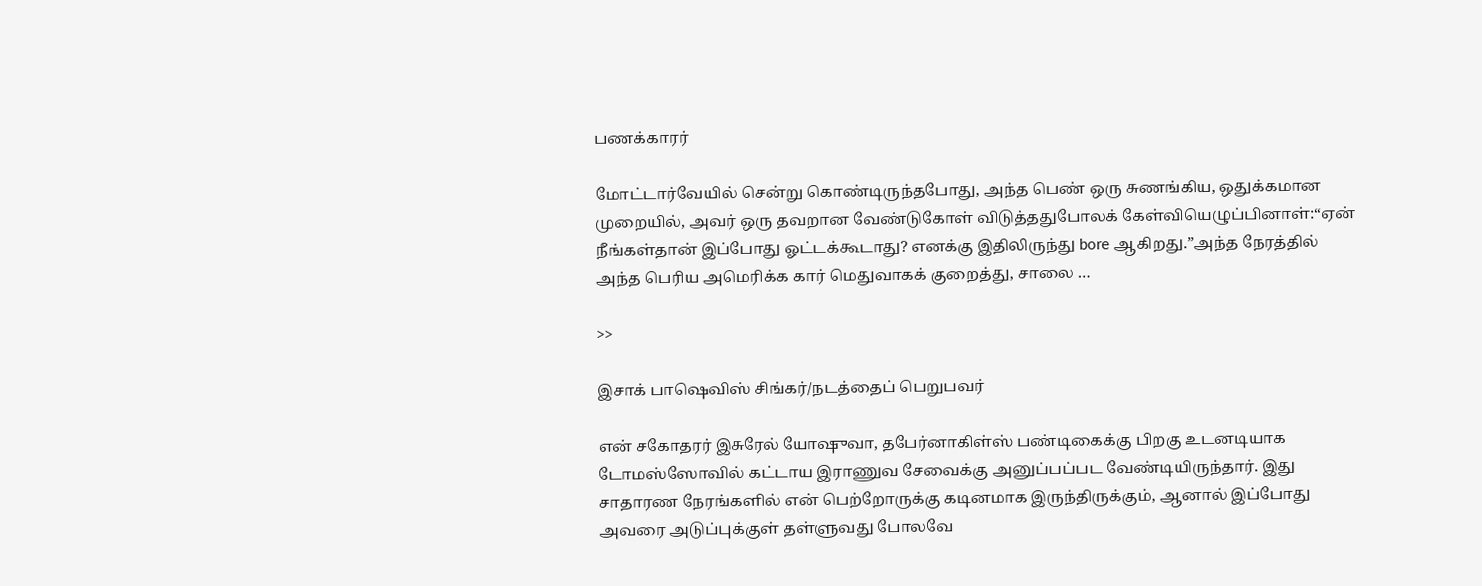பணக்காரர்

மோட்டார்வேயில் சென்று கொண்டிருந்தபோது, அந்த பெண் ஒரு சுணங்கிய, ஒதுக்கமான முறையில், அவர் ஒரு தவறான வேண்டுகோள் விடுத்ததுபோலக் கேள்வியெழுப்பினாள்:“ஏன் நீங்கள்தான் இப்போது ஓட்டக்கூடாது? எனக்கு இதிலிருந்து bore ஆகிறது.”அந்த நேரத்தில் அந்த பெரிய அமெரிக்க கார் மெதுவாகக் குறைத்து, சாலை …

>>

இசாக் பாஷெவிஸ் சிங்கர்/நடத்தைப் பெறுபவர்

என் சகோதரர் இசுரேல் யோஷுவா, தபேர்னாகிள்ஸ் பண்டிகைக்கு பிறகு உடனடியாக டோமஸ்ஸோவில் கட்டாய இராணுவ சேவைக்கு அனுப்பப்பட வேண்டியிருந்தார். இது சாதாரண நேரங்களில் என் பெற்றோருக்கு கடினமாக இருந்திருக்கும், ஆனால் இப்போது அவரை அடுப்புக்குள் தள்ளுவது போலவே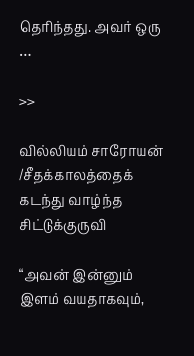தெரிந்தது. அவர் ஒரு …

>>

வில்லியம் சாரோயன் /சீதக்காலத்தைக் கடந்து வாழ்ந்த சிட்டுக்குருவி

“அவன் இன்னும் இளம் வயதாகவும்,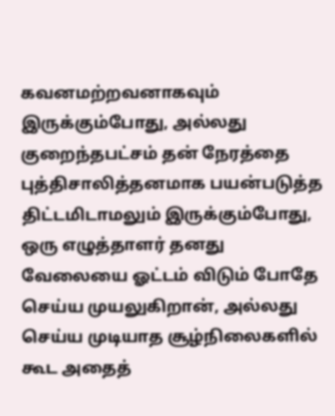கவனமற்றவனாகவும் இருக்கும்போது, அல்லது குறைந்தபட்சம் தன் நேரத்தை புத்திசாலித்தனமாக பயன்படுத்த திட்டமிடாமலும் இருக்கும்போது, ஒரு எழுத்தாளர் தனது வேலையை ஓட்டம் விடும் போதே செய்ய முயலுகிறான், அல்லது செய்ய முடியாத சூழ்நிலைகளில் கூட அதைத்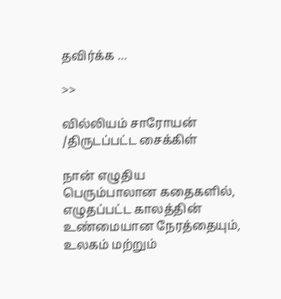தவிர்க்க …

>>

வில்லியம் சாரோயன் /திருடப்பட்ட சைக்கிள்

நான் எழுதிய பெரும்பாலான கதைகளில், எழுதப்பட்ட காலத்தின் உண்மையான நேரத்தையும், உலகம் மற்றும்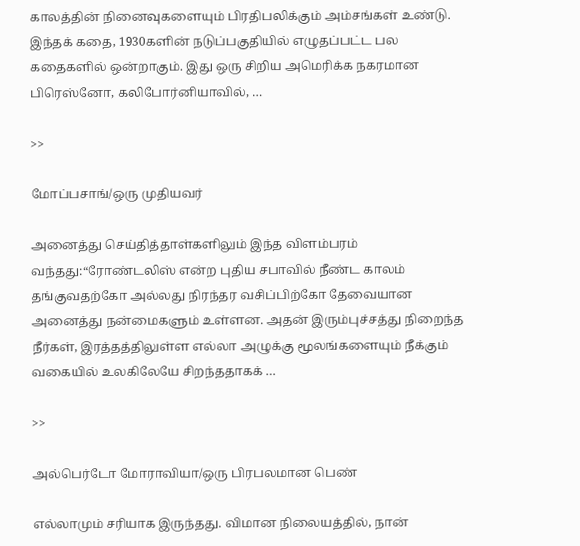காலத்தின் நினைவுகளையும் பிரதிபலிக்கும் அம்சங்கள் உண்டு. இந்தக் கதை, 1930களின் நடுப்பகுதியில் எழுதப்பட்ட பல கதைகளில் ஒன்றாகும். இது ஒரு சிறிய அமெரிக்க நகரமான பிரெஸ்னோ, கலிபோர்னியாவில், …

>>

மோப்பசாங்/ஒரு முதியவர்

அனைத்து செய்தித்தாள்களிலும் இந்த விளம்பரம் வந்தது:“ரோண்டலிஸ் என்ற புதிய சபாவில் நீண்ட காலம் தங்குவதற்கோ அல்லது நிரந்தர வசிப்பிற்கோ தேவையான அனைத்து நன்மைகளும் உள்ளன. அதன் இரும்புச்சத்து நிறைந்த நீர்கள், இரத்தத்திலுள்ள எல்லா அழுக்கு மூலங்களையும் நீக்கும் வகையில் உலகிலேயே சிறந்ததாகக் …

>>

அல்பெர்டோ மோராவியா/ஒரு பிரபலமான பெண்

எல்லாமும் சரியாக இருந்தது. விமான நிலையத்தில், நான்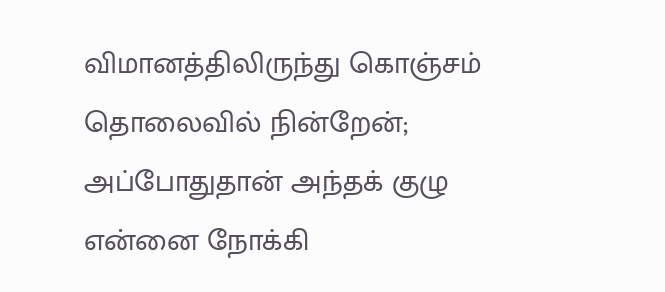விமானத்திலிருந்து கொஞ்சம் தொலைவில் நின்றேன்; அப்போதுதான் அந்தக் குழு என்னை நோக்கி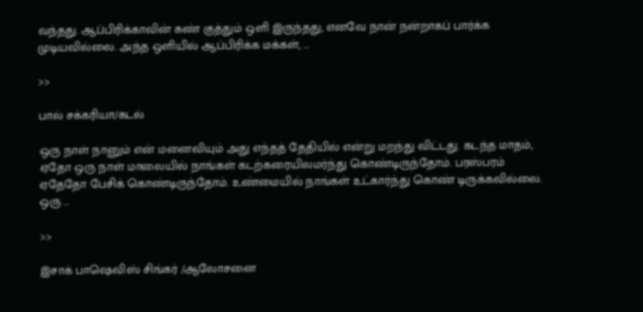வந்தது. ஆப்பிரிக்காவின் கண் குத்தும் ஒளி இருந்தது, எனவே நான் நன்றாகப் பார்க்க முடியவில்லை. அந்த ஒளியில் ஆப்பிரிக்க மக்கள், …

>>

பால் சக்கரியா/கடல்

ஒரு நாள் நானும் என் மனைவியும் அது எந்தத் தேதியில் என்று மறந்து விட்டது. கடந்த மாதம், ஏதோ ஒரு நாள் மாலையில் நாங்கள் கடற்கரையிலமர்ந்து கொண்டிருந்தோம். பரஸ்பரம் ஏதேதோ பேசிக் கொண்டிருந்தோம். உண்மையில் நாங்கள் உட்கார்ந்து கொண் டிருக்கவில்லை. ஒரு …

>>

இசாக் பாஷெவிஸ் சிங்கர் /ஆலோசனை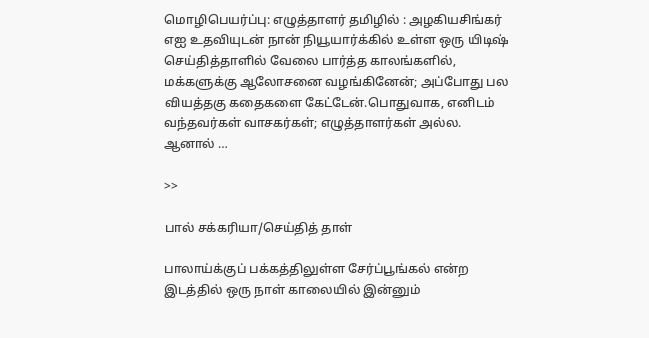மொழிபெயர்ப்பு: எழுத்தாளர் தமிழில் : அழகியசிங்கர் எஐ உதவியுடன் நான் நியூயார்க்கில் உள்ள ஒரு யிடிஷ் செய்தித்தாளில் வேலை பார்த்த காலங்களில், மக்களுக்கு ஆலோசனை வழங்கினேன்; அப்போது பல வியத்தகு கதைகளை கேட்டேன்.பொதுவாக, எனிடம் வந்தவர்கள் வாசகர்கள்; எழுத்தாளர்கள் அல்ல. ஆனால் …

>>

பால் சக்கரியா/செய்தித் தாள்

பாலாய்க்குப் பக்கத்திலுள்ள சேர்ப்பூங்கல் என்ற இடத்தில் ஒரு நாள் காலையில் இன்னும்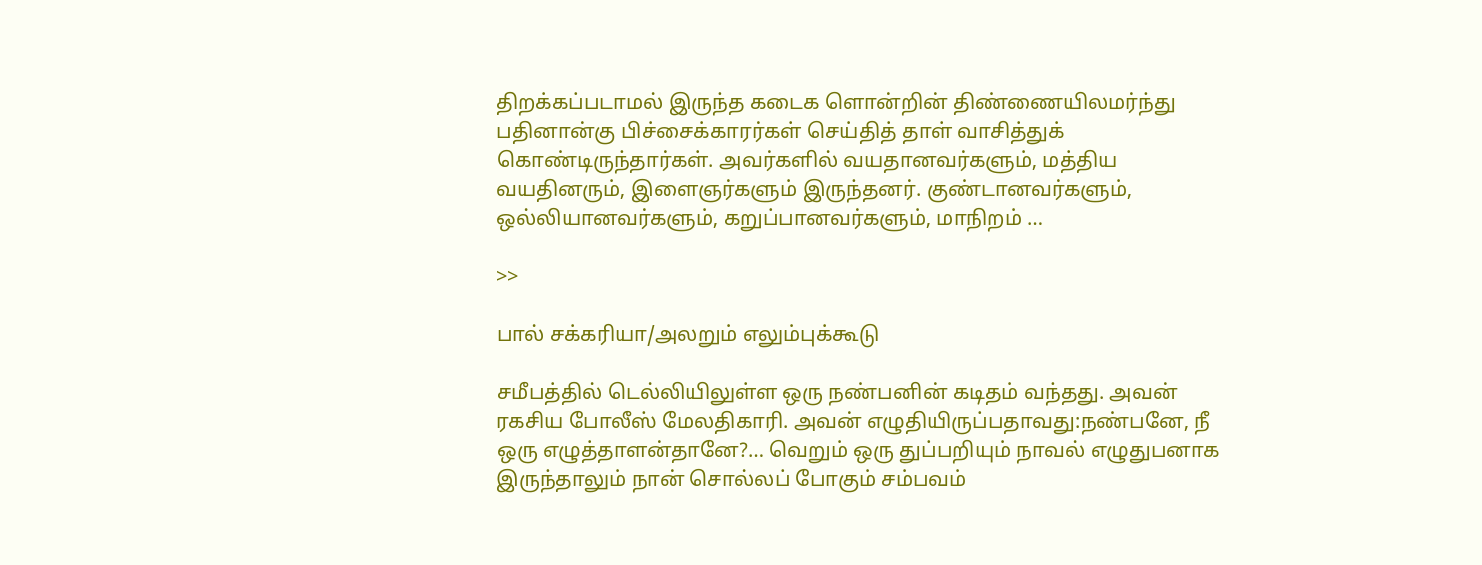திறக்கப்படாமல் இருந்த கடைக ளொன்றின் திண்ணையிலமர்ந்து பதினான்கு பிச்சைக்காரர்கள் செய்தித் தாள் வாசித்துக் கொண்டிருந்தார்கள். அவர்களில் வயதானவர்களும், மத்திய வயதினரும், இளைஞர்களும் இருந்தனர். குண்டானவர்களும், ஒல்லியானவர்களும், கறுப்பானவர்களும், மாநிறம் …

>>

பால் சக்கரியா/அலறும் எலும்புக்கூடு

சமீபத்தில் டெல்லியிலுள்ள ஒரு நண்பனின் கடிதம் வந்தது. அவன் ரகசிய போலீஸ் மேலதிகாரி. அவன் எழுதியிருப்பதாவது:நண்பனே, நீ ஒரு எழுத்தாளன்தானே?… வெறும் ஒரு துப்பறியும் நாவல் எழுதுபனாக இருந்தாலும் நான் சொல்லப் போகும் சம்பவம்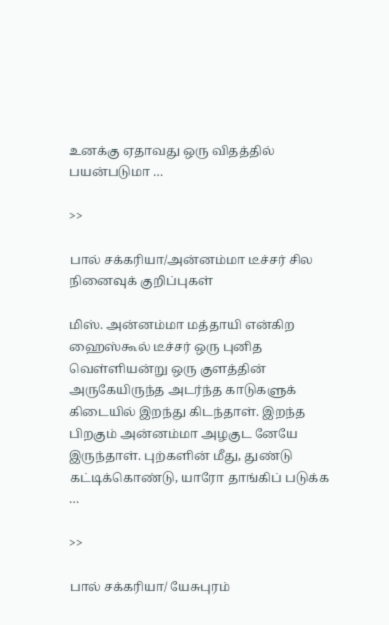உனக்கு ஏதாவது ஒரு விதத்தில் பயன்படுமா …

>>

பால் சக்கரியா/அன்னம்மா டீச்சர் சில நினைவுக் குறிப்புகள்

மிஸ். அன்னம்மா மத்தாயி என்கிற ஹைஸ்கூல் டீச்சர் ஒரு புனித வெள்ளியன்று ஒரு குளத்தின் அருகேயிருந்த அடர்ந்த காடுகளுக் கிடையில் இறந்து கிடந்தாள். இறந்த பிறகும் அன்னம்மா அழகுட னேயே இருந்தாள். புற்களின் மீது, துண்டு கட்டிக்கொண்டு, யாரோ தாங்கிப் படுக்க …

>>

பால் சக்கரியா/ யேசுபுரம்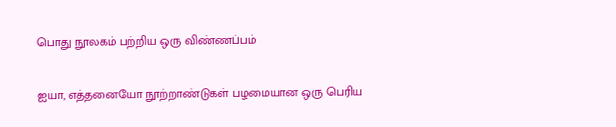பொது நூலகம் பற்றிய ஒரு விண்ணப்பம்

ஐயா, எத்தனையோ நூற்றாண்டுகள் பழமையான ஒரு பெரிய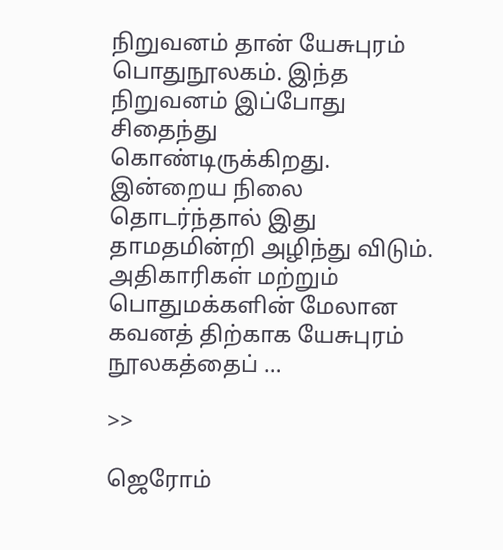நிறுவனம் தான் யேசுபுரம் பொதுநூலகம். இந்த நிறுவனம் இப்போது சிதைந்து கொண்டிருக்கிறது. இன்றைய நிலை தொடர்ந்தால் இது தாமதமின்றி அழிந்து விடும். அதிகாரிகள் மற்றும் பொதுமக்களின் மேலான கவனத் திற்காக யேசுபுரம் நூலகத்தைப் …

>>

ஜெரோம்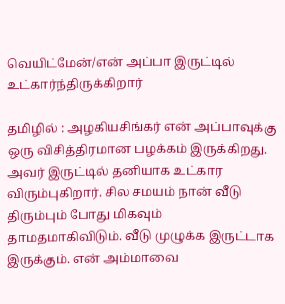வெயிட்மேன்/என் அப்பா இருட்டில் உட்கார்ந்திருக்கிறார்

தமிழில் : அழகியசிங்கர் என் அப்பாவுக்கு ஒரு விசித்திரமான பழக்கம் இருக்கிறது. அவர் இருட்டில் தனியாக உட்கார விரும்புகிறார். சில சமயம் நான் வீடு திரும்பும் போது மிகவும் தாமதமாகிவிடும். வீடு முழுக்க இருட்டாக இருக்கும். என் அம்மாவை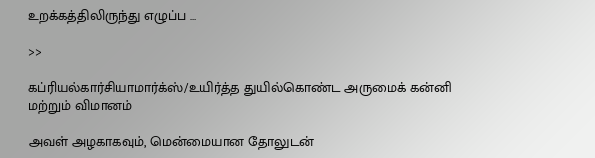உறக்கத்திலிருந்து எழுப்ப …

>>

கப்ரியல்கார்சியாமார்க்ஸ்/உயிர்த்த துயில்கொண்ட அருமைக் கன்னி மற்றும் விமானம்

அவள் அழகாகவும், மென்மையான தோலுடன்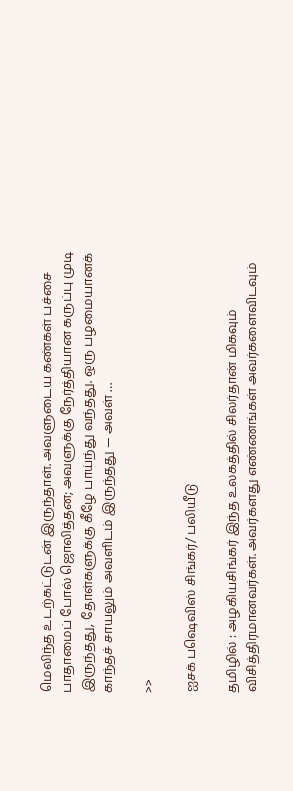மெலிந்த உடற்கட்டுடன் இருந்தாள். அவளுடைய கண்கள் பச்சை பாதாமைப் போல் ஜொலித்தன; அவளுக்கு நேர்த்தியான கருப்பு முடி இருந்தது, தோள்களுக்கு கீழே பாய்ந்து வந்தது. ஒரு பழமையானக் காந்தச் சாயலும் அவளிடம் இருந்தது — அவள் …

>>

ஐசக் பஷெவிஸ் சிங்கர்/ பலியீடு

தமிழில் : அழகியசிங்கர் இந்த உலகத்தில் சிலர்தான் மிகவும் விசித்திரமானவர்கள். அவர்களது எண்ணங்கள் அவர்களைவிடவும்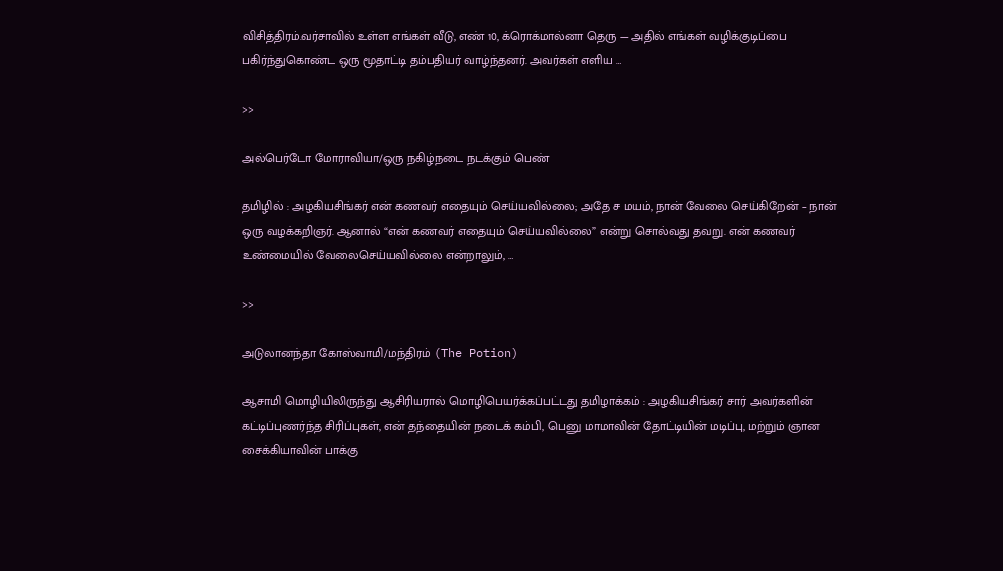விசித்திரம்.வர்சாவில் உள்ள எங்கள் வீடு, எண் 10, க்ரொக்மால்னா தெரு — அதில் எங்கள் வழிக்குடிப்பை பகிர்ந்துகொண்ட ஒரு மூதாட்டி தம்பதியர் வாழ்ந்தனர். அவர்கள் எளிய …

>>

அல்பெர்டோ மோராவியா/ஒரு நகிழ்நடை நடக்கும் பெண்

தமிழில் : அழகியசிங்கர் என் கணவர் எதையும் செய்யவில்லை; அதே ச மயம், நான் வேலை செய்கிறேன் – நான் ஒரு வழக்கறிஞர். ஆனால் “என் கணவர் எதையும் செய்யவில்லை” என்று சொல்வது தவறு. என் கணவர் உண்மையில் வேலைசெய்யவில்லை என்றாலும், …

>>

அடுலானந்தா கோஸ்வாமி/மந்திரம் (The Potion)

ஆசாமி மொழியிலிருந்து ஆசிரியரால் மொழிபெயர்க்கப்பட்டது தமிழாக்கம் : அழகியசிங்கர் சார் அவர்களின் கட்டிப்புணர்ந்த சிரிப்புகள், என் தந்தையின் நடைக் கம்பி, பெனு மாமாவின் தோட்டியின் மடிப்பு, மற்றும் ஞான சைக்கியாவின் பாக்கு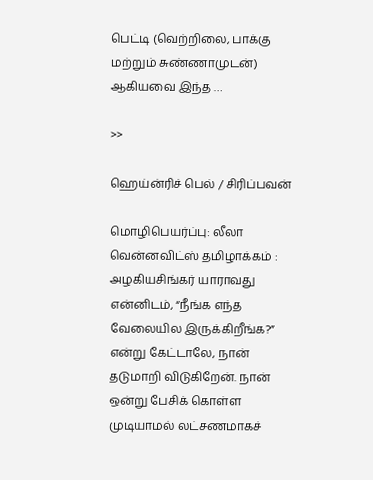பெட்டி (வெற்றிலை, பாக்கு மற்றும் சுண்ணாமுடன்) ஆகியவை இந்த …

>>

ஹெய்ன்ரிச் பெல் / சிரிப்பவன்

மொழிபெயர்ப்பு: லீலா வென்னவிட்ஸ் தமிழாக்கம் : அழகியசிங்கர் யாராவது என்னிடம், “நீங்க எந்த வேலையில இருக்கிறீங்க?” என்று கேட்டாலே, நான் தடுமாறி விடுகிறேன். நான் ஒன்று பேசிக் கொள்ள முடியாமல் லட்சணமாகச்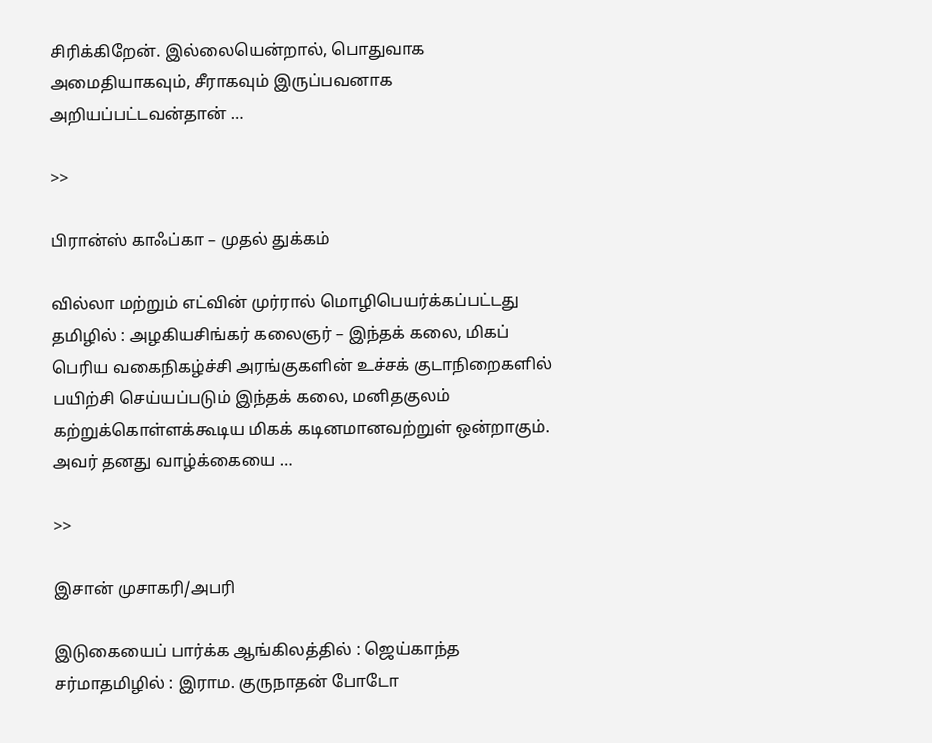சிரிக்கிறேன். இல்லையென்றால், பொதுவாக அமைதியாகவும், சீராகவும் இருப்பவனாக அறியப்பட்டவன்தான் …

>>

பிரான்ஸ் காஃப்கா – முதல் துக்கம்

வில்லா மற்றும் எட்வின் முர்ரால் மொழிபெயர்க்கப்பட்டது தமிழில் : அழகியசிங்கர் கலைஞர் – இந்தக் கலை, மிகப் பெரிய வகைநிகழ்ச்சி அரங்குகளின் உச்சக் குடாநிறைகளில் பயிற்சி செய்யப்படும் இந்தக் கலை, மனிதகுலம் கற்றுக்கொள்ளக்கூடிய மிகக் கடினமானவற்றுள் ஒன்றாகும். அவர் தனது வாழ்க்கையை …

>>

இசான் முசாகரி/அபரி

இடுகையைப் பார்க்க ஆங்கிலத்தில் : ஜெய்காந்த சர்மாதமிழில் : இராம. குருநாதன் போடோ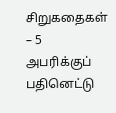சிறுகதைகள் – 5 அபரிக்குப் பதினெட்டு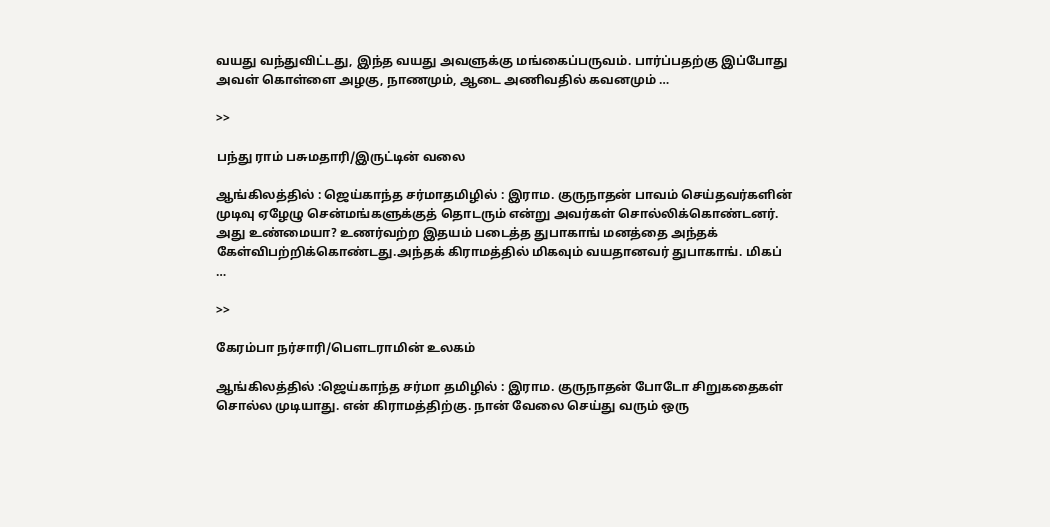வயது வந்துவிட்டது, இந்த வயது அவளுக்கு மங்கைப்பருவம். பார்ப்பதற்கு இப்போது அவள் கொள்ளை அழகு, நாணமும், ஆடை அணிவதில் கவனமும் …

>>

பந்து ராம் பசுமதாரி/இருட்டின் வலை

ஆங்கிலத்தில் : ஜெய்காந்த சர்மாதமிழில் : இராம. குருநாதன் பாவம் செய்தவர்களின் முடிவு ஏழேழு சென்மங்களுக்குத் தொடரும் என்று அவர்கள் சொல்லிக்கொண்டனர். அது உண்மையா? உணர்வற்ற இதயம் படைத்த துபாகாங் மனத்தை அந்தக் கேள்விபற்றிக்கொண்டது.அந்தக் கிராமத்தில் மிகவும் வயதானவர் துபாகாங். மிகப் …

>>

கேரம்பா நர்சாரி/பௌடராமின் உலகம்

ஆங்கிலத்தில் :ஜெய்காந்த சர்மா தமிழில் : இராம. குருநாதன் போடோ சிறுகதைகள் சொல்ல முடியாது. என் கிராமத்திற்கு. நான் வேலை செய்து வரும் ஒரு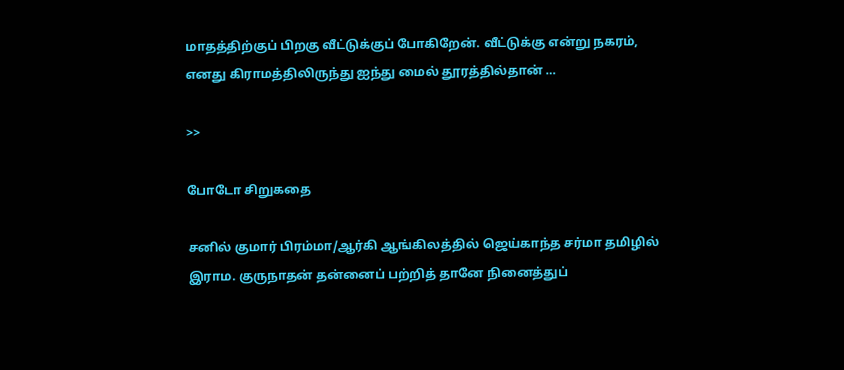மாதத்திற்குப் பிறகு வீட்டுக்குப் போகிறேன். வீட்டுக்கு என்று நகரம், எனது கிராமத்திலிருந்து ஐந்து மைல் தூரத்தில்தான் …

>>

போடோ சிறுகதை

சனில் குமார் பிரம்மா/ஆர்கி ஆங்கிலத்தில் ஜெய்காந்த சர்மா தமிழில் இராம. குருநாதன் தன்னைப் பற்றித் தானே நினைத்துப்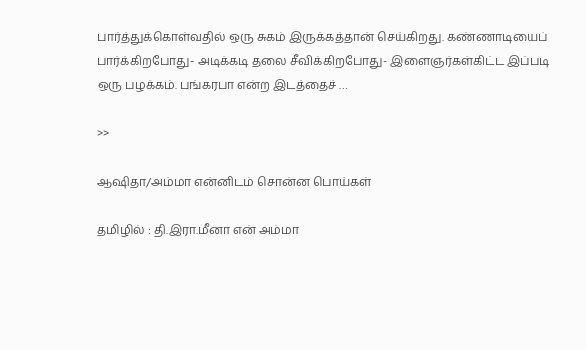பார்த்துக்கொள்வதில் ஒரு சுகம் இருக்கத்தான் செய்கிறது. கண்ணாடியைப் பார்க்கிறபோது- அடிக்கடி தலை சீவிக்கிறபோது- இளைஞர்கள்கிட்ட இப்படி ஒரு பழக்கம். பங்கரபா என்ற இடத்தைச் …

>>

ஆஷிதா/அம்மா என்னிடம் சொன்ன பொய்கள்

தமிழில் : தி.இரா.மீனா என் அம்மா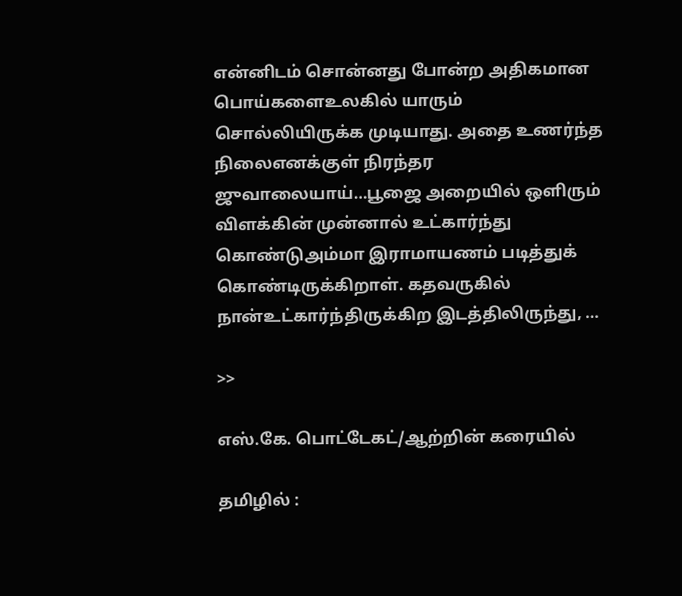என்னிடம் சொன்னது போன்ற அதிகமான பொய்களைஉலகில் யாரும் சொல்லியிருக்க முடியாது. அதை உணர்ந்த நிலைஎனக்குள் நிரந்தர ஜுவாலையாய்…பூஜை அறையில் ஒளிரும் விளக்கின் முன்னால் உட்கார்ந்து கொண்டுஅம்மா இராமாயணம் படித்துக் கொண்டிருக்கிறாள். கதவருகில் நான்உட்கார்ந்திருக்கிற இடத்திலிருந்து, …

>>

எஸ்.கே. பொட்டேகட்/ஆற்றின் கரையில்

தமிழில் :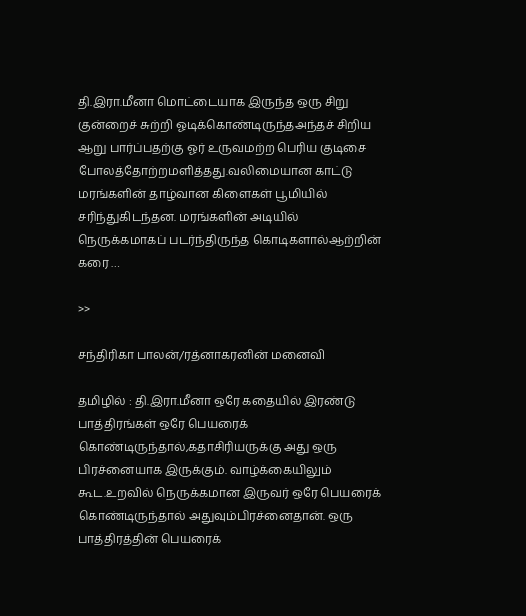தி.இரா.மீனா மொட்டையாக இருந்த ஒரு சிறு குன்றைச் சுற்றி ஓடிக்கொண்டிருந்தஅந்தச் சிறிய ஆறு பார்ப்பதற்கு ஓர் உருவமற்ற பெரிய குடிசை போலத்தோற்றமளித்தது.வலிமையான காட்டு மரங்களின் தாழ்வான கிளைகள் பூமியில் சரிந்துகிடந்தன. மரங்களின் அடியில் நெருக்கமாகப் படர்ந்திருந்த கொடிகளால்ஆற்றின் கரை …

>>

சந்திரிகா பாலன்/ரத்னாகரனின் மனைவி

தமிழில் : தி.இரா.மீனா ஒரே கதையில் இரண்டு பாத்திரங்கள் ஒரே பெயரைக் கொண்டிருந்தால்,கதாசிரியருக்கு அது ஒரு பிரச்னையாக இருக்கும். வாழ்க்கையிலும் கூட.உறவில் நெருக்கமான இருவர் ஒரே பெயரைக் கொண்டிருந்தால் அதுவும்பிரச்னைதான். ஒரு பாத்திரத்தின் பெயரைக்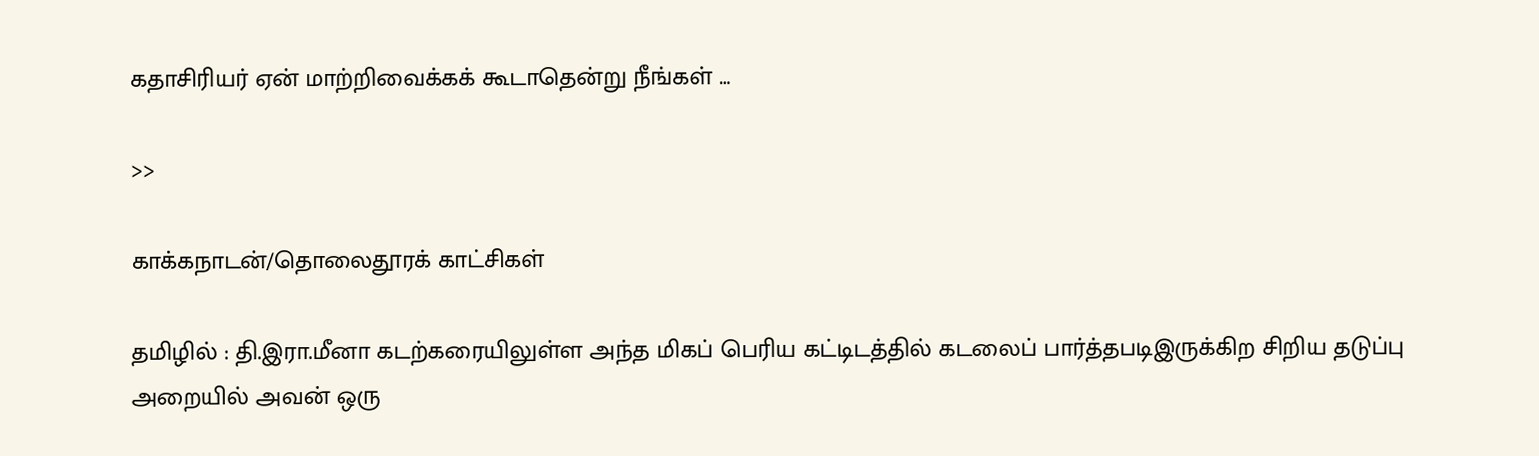கதாசிரியர் ஏன் மாற்றிவைக்கக் கூடாதென்று நீங்கள் …

>>

காக்கநாடன்/தொலைதூரக் காட்சிகள்

தமிழில் : தி.இரா.மீனா கடற்கரையிலுள்ள அந்த மிகப் பெரிய கட்டிடத்தில் கடலைப் பார்த்தபடிஇருக்கிற சிறிய தடுப்பு அறையில் அவன் ஒரு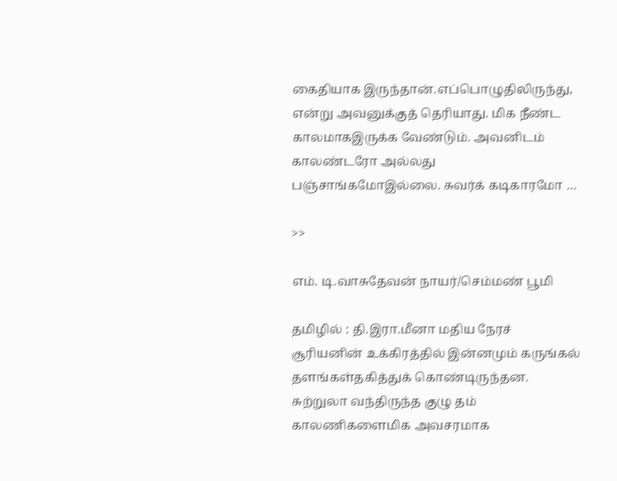கைதியாக இருந்தான்.எப்பொழுதிலிருந்து, என்று அவனுக்குத் தெரியாது. மிக நீண்ட காலமாகஇருக்க வேண்டும். அவனிடம் காலண்டரோ அல்லது பஞ்சாங்கமோஇல்லை. சுவர்க் கடிகாரமோ …

>>

எம். டி.வாசுதேவன் நாயர்/செம்மண் பூமி

தமிழில் : தி.இரா.மீனா மதிய நேரச் சூரியனின் உக்கிரத்தில் இன்னமும் கருங்கல் தளங்கள்தகித்துக் கொண்டிருந்தன. சுற்றுலா வந்திருந்த குழு தம் காலணிகளைமிக அவசரமாக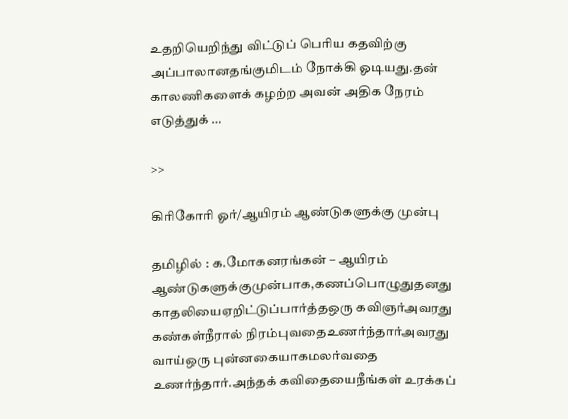உதறியெறிந்து விட்டுப் பெரிய கதவிற்கு அப்பாலானதங்குமிடம் நோக்கி ஓடியது.தன் காலணிகளைக் கழற்ற அவன் அதிக நேரம் எடுத்துக் …

>>

கிரிகோரி ஓர்/ஆயிரம் ஆண்டுகளுக்கு முன்பு

தமிழில் : க.மோகனரங்கன் – ஆயிரம் ஆண்டுகளுக்குமுன்பாக,கணப்பொழுதுதனது காதலியைஏறிட்டுப்பார்த்தஒரு கவிஞர்அவரது கண்கள்நீரால் நிரம்புவதைஉணர்ந்தார்அவரது வாய்ஒரு புன்னகையாகமலர்வதை உணர்ந்தார்.அந்தக் கவிதையைநீங்கள் உரக்கப்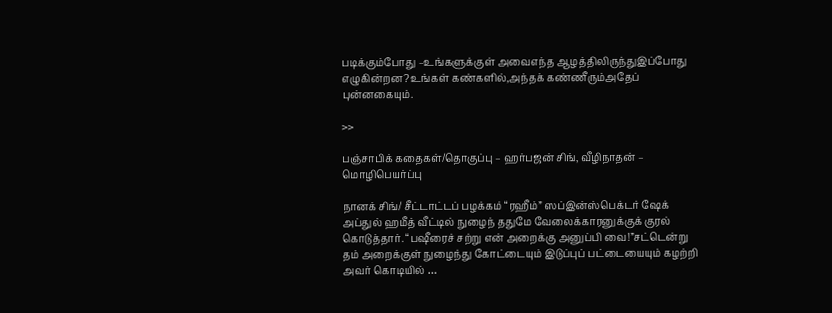படிக்கும்போது –உங்களுக்குள் அவைஎந்த ஆழத்திலிருந்துஇப்போது எழுகின்றன?உங்கள் கண்களில்,அந்தக் கண்ணீரும்அதேப் புன்னகையும்.

>>

பஞ்சாபிக் கதைகள்/தொகுப்பு – ஹர்பஜன் சிங், வீழிநாதன் – மொழிபெயர்ப்பு

நானக் சிங்/ சீட்டாட்டப் பழக்கம் “ரஹீம்” ஸப்இன்ஸ்பெக்டர் ஷேக் அப்துல் ஹமீத் வீட்டில் நுழைந் ததுமே வேலைக்காரனுக்குக் குரல் கொடுத்தார். “பஷீரைச் சற்று என் அறைக்கு அனுப்பி வை!”சட்டென்று தம் அறைக்குள் நுழைந்து கோட்டையும் இடுப்புப் பட்டையையும் கழற்றி அவர் கொடியில் …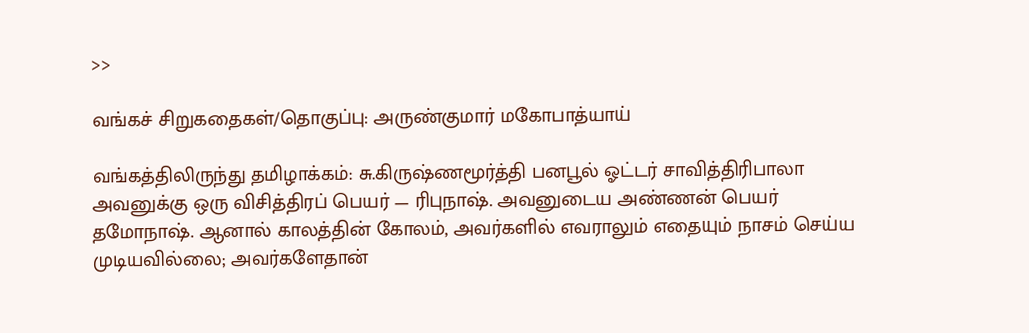>>

வங்கச் சிறுகதைகள்/தொகுப்பு: அருண்குமார் மகோபாத்யாய்

வங்கத்திலிருந்து தமிழாக்கம்: சு.கிருஷ்ணமூர்த்தி பனபூல் ஓட்டர் சாவித்திரிபாலா அவனுக்கு ஒரு விசித்திரப் பெயர் — ரிபுநாஷ். அவனுடைய அண்ணன் பெயர் தமோநாஷ். ஆனால் காலத்தின் கோலம், அவர்களில் எவராலும் எதையும் நாசம் செய்ய முடியவில்லை; அவர்களேதான்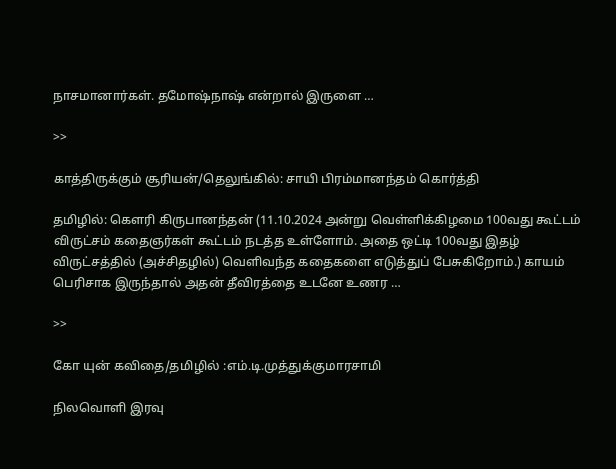நாசமானார்கள். தமோஷ்நாஷ் என்றால் இருளை …

>>

காத்திருக்கும் சூரியன்/தெலுங்கில்: சாயி பிரம்மானந்தம் கொர்த்தி

தமிழில்: கௌரி கிருபானந்தன் (11.10.2024 அன்று வெள்ளிக்கிழமை 100வது கூட்டம் விருட்சம் கதைஞர்கள் கூட்டம் நடத்த உள்ளோம். அதை ஒட்டி 100வது இதழ் விருட்சத்தில் (அச்சிதழில்) வெளிவந்த கதைகளை எடுத்துப் பேசுகிறோம்.) காயம் பெரிசாக இருந்தால் அதன் தீவிரத்தை உடனே உணர …

>>

கோ யுன் கவிதை/தமிழில் :எம்.டி.முத்துக்குமாரசாமி

நிலவொளி இரவு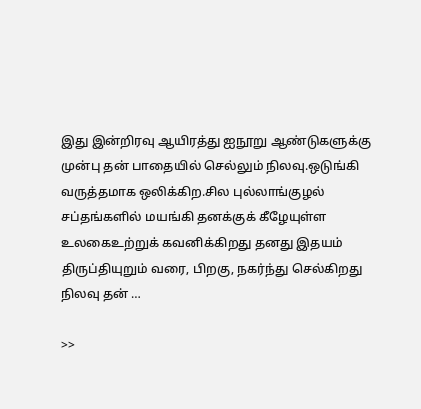இது இன்றிரவு ஆயிரத்து ஐநூறு ஆண்டுகளுக்கு முன்பு தன் பாதையில் செல்லும் நிலவு.ஒடுங்கி வருத்தமாக ஒலிக்கிற.சில புல்லாங்குழல் சப்தங்களில் மயங்கி தனக்குக் கீழேயுள்ள உலகைஉற்றுக் கவனிக்கிறது தனது இதயம் திருப்தியுறும் வரை, பிறகு, நகர்ந்து செல்கிறது நிலவு தன் …

>>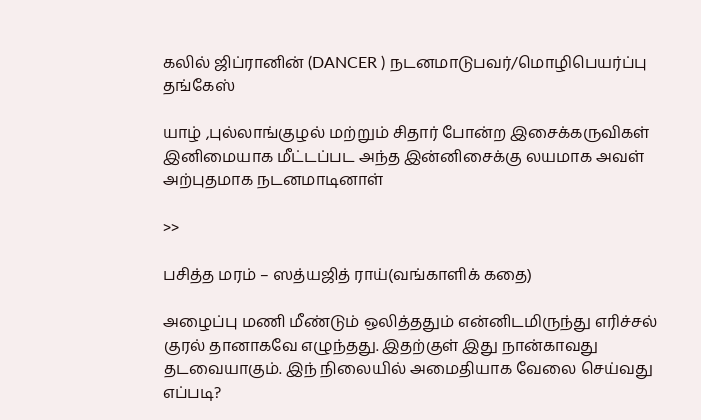கலில் ஜிப்ரானின் (DANCER ) நடனமாடுபவர்/மொழிபெயர்ப்பு தங்கேஸ்

யாழ் ,புல்லாங்குழல் மற்றும் சிதார் போன்ற இசைக்கருவிகள் இனிமையாக மீட்டப்பட அந்த இன்னிசைக்கு லயமாக அவள் அற்புதமாக நடனமாடினாள்

>>

பசித்த மரம் – ஸத்யஜித் ராய்(வங்காளிக் கதை)

அழைப்பு மணி மீண்டும் ஒலித்ததும் என்னிடமிருந்து எரிச்சல் குரல் தானாகவே எழுந்தது. இதற்குள் இது நான்காவது தடவையாகும். இந் நிலையில் அமைதியாக வேலை செய்வது எப்படி?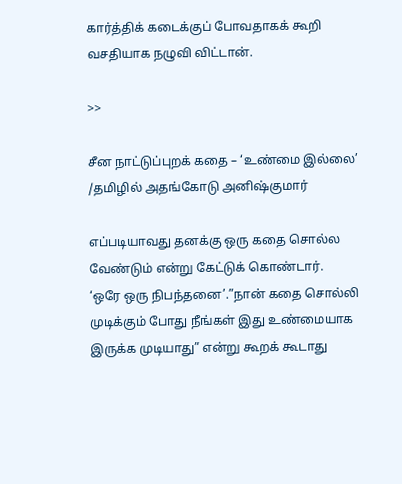கார்த்திக் கடைக்குப் போவதாகக் கூறி வசதியாக நழுவி விட்டான்.

>>

சீன நாட்டுப்புறக் கதை – ‘உண்மை இல்லை’ /தமிழில் அதங்கோடு அனிஷ்குமார்

எப்படியாவது தனக்கு ஒரு கதை சொல்ல வேண்டும் என்று கேட்டுக் கொண்டார்.
‘ஒரே ஒரு நிபந்தனை’.”நான் கதை சொல்லி முடிக்கும் போது நீங்கள் இது உண்மையாக இருக்க முடியாது” என்று கூறக் கூடாது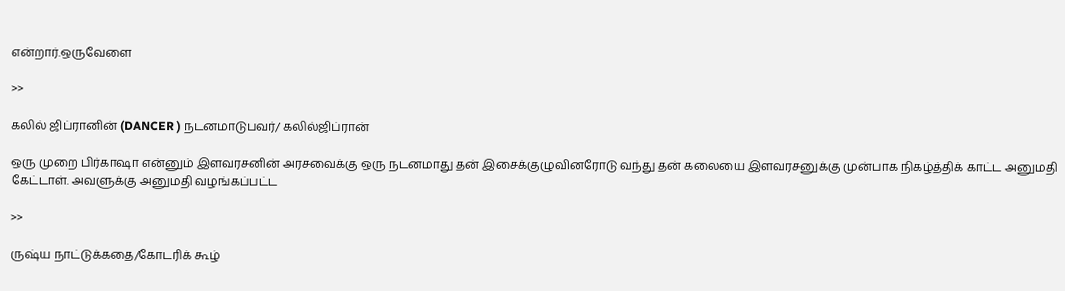என்றார்.ஒருவேளை

>>

கலில் ஜிப்ரானின் (DANCER ) நடனமாடுபவர்/ கலில்ஜிப்ரான்

ஒரு முறை பிர்காஷா என்னும் இளவரசனின் அரசவைக்கு ஒரு நடனமாது தன் இசைக்குழுவினரோடு வந்து தன் கலையை இளவரசனுக்கு முன்பாக நிகழ்த்திக் காட்ட அனுமதி கேட்டாள். அவளுக்கு அனுமதி வழங்கப்பட்ட

>>

ருஷ்ய நாட்டுக்கதை/கோடரிக் கூழ்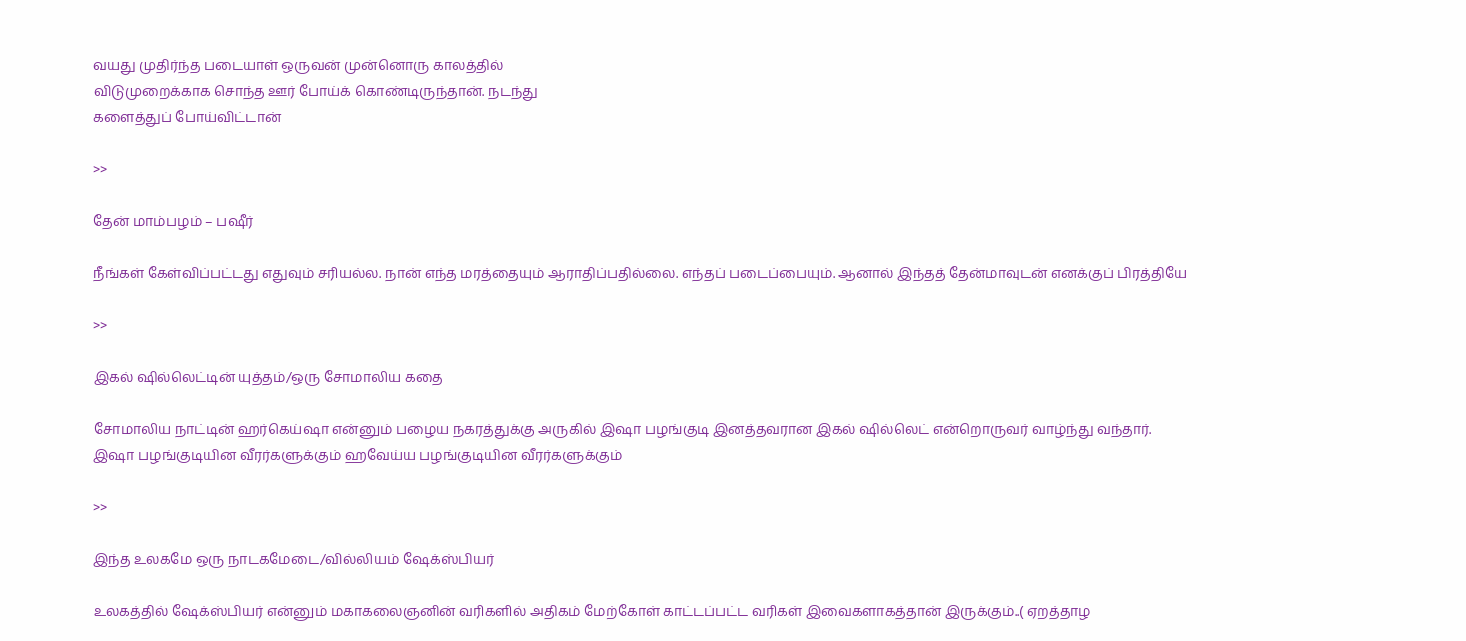வயது முதிர்ந்த படையாள் ஒருவன் முன்னொரு காலத்தில்
விடுமுறைக்காக சொந்த ஊர் போய்க் கொண்டிருந்தான். நடந்து
களைத்துப் போய்விட்டான்

>>

தேன் மாம்பழம் – பஷீர்

நீங்கள் கேள்விப்பட்டது எதுவும் சரியல்ல. நான் எந்த மரத்தையும் ஆராதிப்பதில்லை. எந்தப் படைப்பையும். ஆனால் இந்தத் தேன்மாவுடன் எனக்குப் பிரத்தியே

>>

இகல் ஷில்லெட்டின் யுத்தம்/ஒரு சோமாலிய கதை

சோமாலிய நாட்டின் ஹர்கெய்ஷா என்னும் பழைய நகரத்துக்கு அருகில் இஷா பழங்குடி இனத்தவரான இகல் ஷில்லெட் என்றொருவர் வாழ்ந்து வந்தார்.
இஷா பழங்குடியின வீரர்களுக்கும் ஹவேய்ய பழங்குடியின வீரர்களுக்கும்

>>

இந்த உலகமே ஒரு நாடகமேடை/வில்லியம் ஷேக்ஸ்பியர்

உலகத்தில் ஷேக்ஸ்பியர் என்னும் மகாகலைஞனின் வரிகளில் அதிகம் மேற்கோள் காட்டப்பட்ட வரிகள் இவைகளாகத்தான் இருக்கும்..( ஏறத்தாழ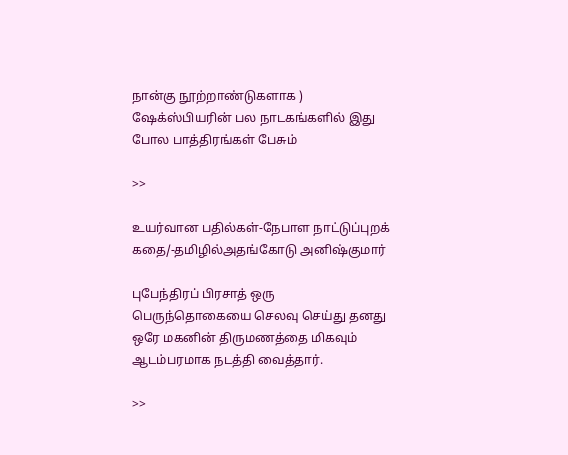நான்கு நூற்றாண்டுகளாக ) ஷேக்ஸ்பியரின் பல நாடகங்களில் இது போல பாத்திரங்கள் பேசும்

>>

உயர்வான பதில்கள்-நேபாள நாட்டுப்புறக் கதை/-தமிழில்அதங்கோடு அனிஷ்குமார்

புபேந்திரப் பிரசாத் ஒரு பெருந்தொகையை செலவு செய்து தனது ஒரே மகனின் திருமணத்தை மிகவும் ஆடம்பரமாக நடத்தி வைத்தார்.

>>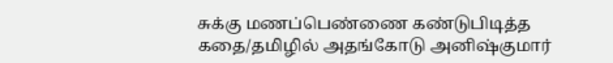சுக்கு மணப்பெண்ணை கண்டுபிடித்த கதை/தமிழில் அதங்கோடு அனிஷ்குமார்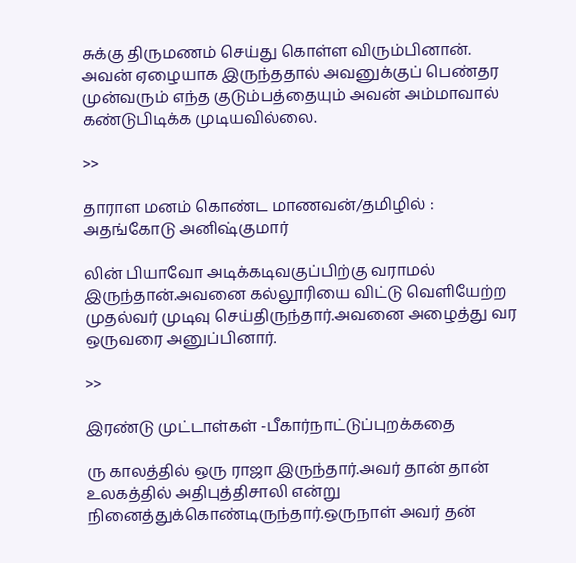சுக்கு திருமணம் செய்து கொள்ள விரும்பினான். அவன் ஏழையாக இருந்ததால் அவனுக்குப் பெண்தர முன்வரும் எந்த குடும்பத்தையும் அவன் அம்மாவால் கண்டுபிடிக்க முடியவில்லை.

>>

தாராள மனம் கொண்ட மாணவன்/தமிழில் : அதங்கோடு அனிஷ்குமார்

லின் பியாவோ அடிக்கடிவகுப்பிற்கு வராமல் இருந்தான்.அவனை கல்லூரியை விட்டு வெளியேற்ற முதல்வர் முடிவு செய்திருந்தார்.அவனை அழைத்து வர ஒருவரை அனுப்பினார்.

>>

இரண்டு முட்டாள்கள் -பீகார்நாட்டுப்புறக்கதை

ரு காலத்தில் ஒரு ராஜா இருந்தார்.அவர் தான் தான் உலகத்தில் அதிபுத்திசாலி என்று நினைத்துக்கொண்டிருந்தார்.ஒருநாள் அவர் தன்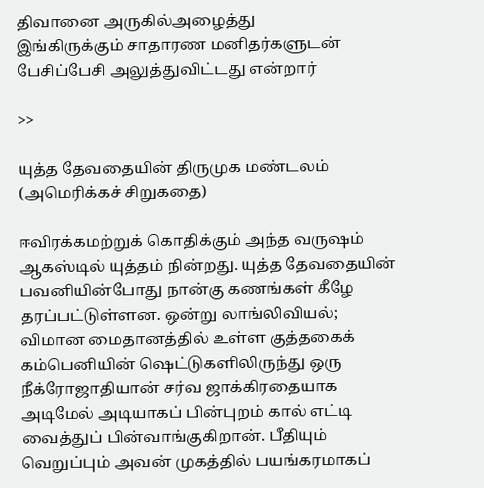திவானை அருகில்அழைத்து
இங்கிருக்கும் சாதாரண மனிதர்களுடன் பேசிப்பேசி அலுத்துவிட்டது என்றார்

>>

யுத்த தேவதையின் திருமுக மண்டலம் (அமெரிக்கச் சிறுகதை)

ஈவிரக்கமற்றுக் கொதிக்கும் அந்த வருஷம் ஆகஸ்டில் யுத்தம் நின்றது. யுத்த தேவதையின் பவனியின்போது நான்கு கணங்கள் கீழே தரப்பட்டுள்ளன. ஒன்று லாங்லிவியல்; விமான மைதானத்தில் உள்ள குத்தகைக் கம்பெனியின் ஷெட்டுகளிலிருந்து ஒரு நீக்ரோஜாதியான் சர்வ ஜாக்கிரதையாக அடிமேல் அடியாகப் பின்புறம் கால் எட்டி வைத்துப் பின்வாங்குகிறான். பீதியும் வெறுப்பும் அவன் முகத்தில் பயங்கரமாகப்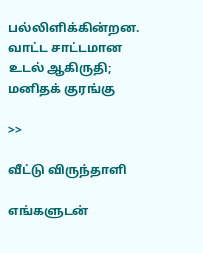பல்லிளிக்கின்றன. வாட்ட சாட்டமான உடல் ஆகிருதி; மனிதக் குரங்கு

>>

வீட்டு விருந்தாளி

எங்களுடன்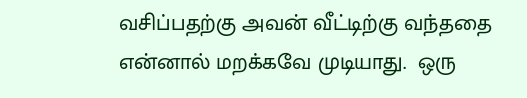வசிப்பதற்கு அவன் வீட்டிற்கு வந்ததை என்னால் மறக்கவே முடியாது.  ஒரு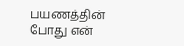பயணத்தின் போது என்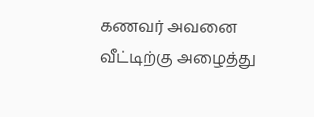கணவர் அவனை வீட்டிற்கு அழைத்து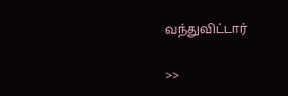வந்துவிட்டார்

>>